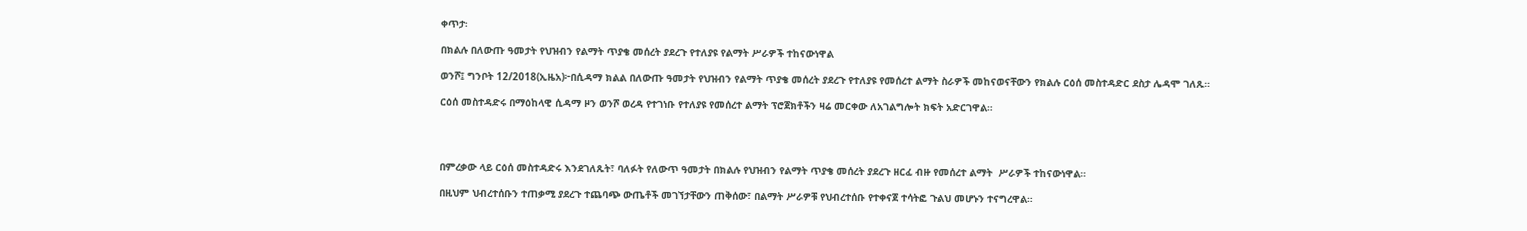ቀጥታ፡

በክልሉ በለውጡ ዓመታት የህዝብን የልማት ጥያቄ መሰረት ያደረጉ የተለያዩ የልማት ሥራዎች ተከናውነዋል

ወንሾ፤ ግንቦት 12/2018(ኢዜአ)፦በሲዳማ ክልል በለውጡ ዓመታት የህዝብን የልማት ጥያቄ መሰረት ያደረጉ የተለያዩ የመሰረተ ልማት ስራዎች መከናወናቸውን የክልሉ ርዕሰ መስተዳድር ደስታ ሌዳሞ ገለጹ።

ርዕሰ መስተዳድሩ በማዕከላዊ ሲዳማ ዞን ወንሾ ወረዳ የተገነቡ የተለያዩ የመሰረተ ልማት ፕሮጀክቶችን ዛሬ መርቀው ለአገልግሎት ክፍት አድርገዋል።




በምረቃው ላይ ርዕሰ መስተዳድሩ እንደገለጹት፣ ባለፉት የለውጥ ዓመታት በክልሉ የህዝብን የልማት ጥያቄ መሰረት ያደረጉ ዘርፈ ብዙ የመሰረተ ልማት  ሥራዎች ተከናውነዋል።

በዚህም ህብረተሰቡን ተጠቃሚ ያደረጉ ተጨባጭ ውጤቶች መገኘታቸውን ጠቅሰው፣ በልማት ሥራዎቹ የህብረተሰቡ የተቀናጀ ተሳትፎ ጉልህ መሆኑን ተናግረዋል።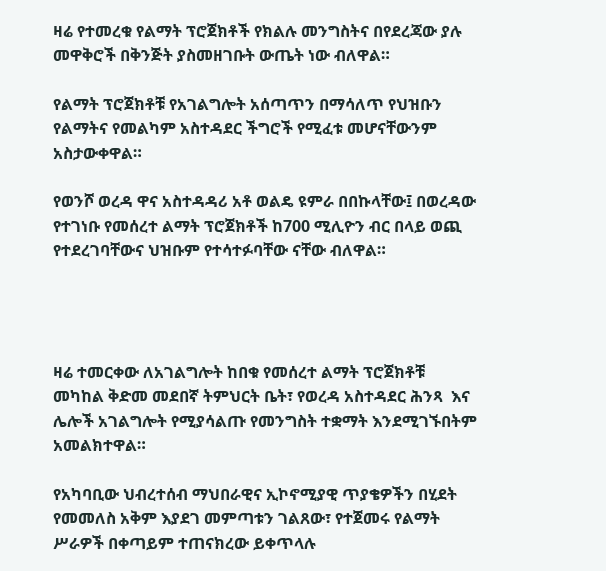ዛሬ የተመረቁ የልማት ፕሮጀክቶች የክልሉ መንግስትና በየደረጃው ያሉ መዋቅሮች በቅንጅት ያስመዘገቡት ውጤት ነው ብለዋል።

የልማት ፕሮጀክቶቹ የአገልግሎት አሰጣጥን በማሳለጥ የህዝቡን የልማትና የመልካም አስተዳደር ችግሮች የሚፈቱ መሆናቸውንም አስታውቀዋል።

የወንሾ ወረዳ ዋና አስተዳዳሪ አቶ ወልዴ ዩምራ በበኩላቸው፤ በወረዳው የተገነቡ የመሰረተ ልማት ፕሮጀክቶች ከ700 ሚሊዮን ብር በላይ ወጪ የተደረገባቸውና ህዝቡም የተሳተፉባቸው ናቸው ብለዋል።




ዛሬ ተመርቀው ለአገልግሎት ከበቁ የመሰረተ ልማት ፕሮጀክቶቹ መካከል ቅድመ መደበኛ ትምህርት ቤት፣ የወረዳ አስተዳደር ሕንጻ  እና ሌሎች አገልግሎት የሚያሳልጡ የመንግስት ተቋማት እንደሚገኙበትም አመልክተዋል።

የአካባቢው ህብረተሰብ ማህበራዊና ኢኮኖሚያዊ ጥያቄዎችን በሂደት የመመለስ አቅም እያደገ መምጣቱን ገልጸው፣ የተጀመሩ የልማት ሥራዎች በቀጣይም ተጠናክረው ይቀጥላሉ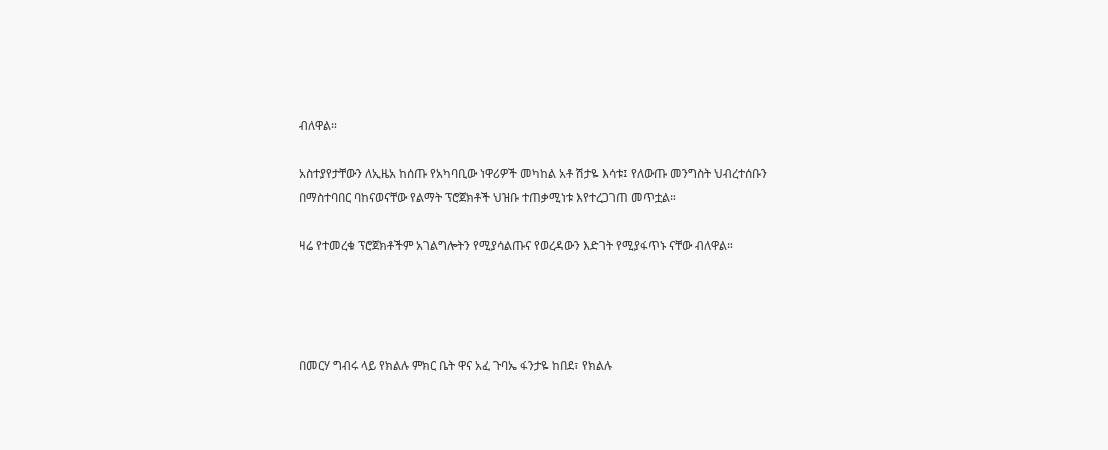ብለዋል።

አስተያየታቸውን ለኢዜአ ከሰጡ የአካባቢው ነዋሪዎች መካከል አቶ ሽታዬ እሳቱ፤ የለውጡ መንግስት ህብረተሰቡን በማስተባበር ባከናወናቸው የልማት ፕሮጀክቶች ህዝቡ ተጠቃሚነቱ እየተረጋገጠ መጥቷል።

ዛሬ የተመረቁ ፕሮጀክቶችም አገልግሎትን የሚያሳልጡና የወረዳውን እድገት የሚያፋጥኑ ናቸው ብለዋል።




በመርሃ ግብሩ ላይ የክልሉ ምክር ቤት ዋና አፈ ጉባኤ ፋንታዬ ከበደ፣ የክልሉ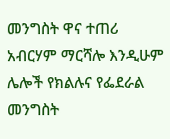መንግስት ዋና ተጠሪ አብርሃም ማርሻሎ እንዲሁም ሌሎች የክልሉና የፌደራል መንግስት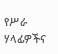የሥራ ሃላፊዎችና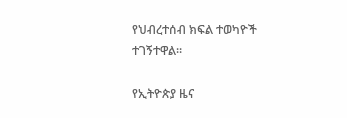የህብረተሰብ ክፍል ተወካዮች ተገኝተዋል።

የኢትዮጵያ ዜና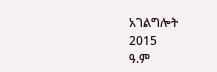አገልግሎት
2015
ዓ.ም